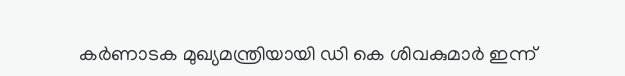കർണാടക മുഖ്യമന്ത്രിയായി ഡി കെ ശിവകുമാർ ഇന്ന്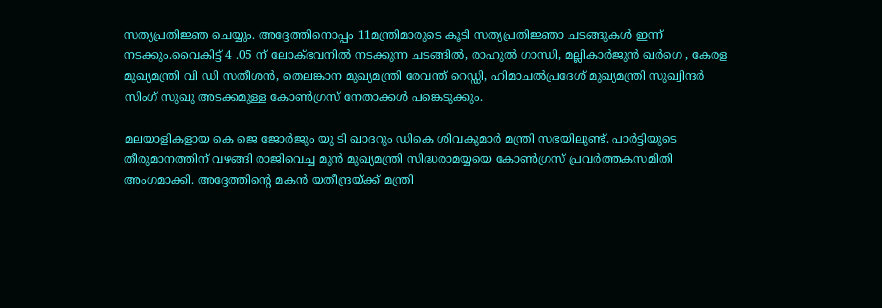സത്യപ്രതിജ്ഞ ചെയ്യും. അദ്ദേത്തിനൊപ്പം 11മന്ത്രിമാരുടെ കൂടി സത്യപ്രതിജ്ഞാ ചടങ്ങുകള്‍ ഇന്ന് നടക്കും.വൈകിട്ട് 4 .05 ന് ലോക്ഭവനില്‍ നടക്കുന്ന ചടങ്ങില്‍, രാഹുല്‍ ഗാന്ധി, മല്ലികാർജുൻ ഖർഗെ , കേരള മുഖ്യമന്ത്രി വി ഡി സതീശൻ, തെലങ്കാന മുഖ്യമന്ത്രി രേവന്ത് റെഡ്ഡി, ഹിമാചല്‍പ്രദേശ് മുഖ്യമന്ത്രി സുഖ്വിന്ദർ സിംഗ് സുഖു അടക്കമുള്ള കോണ്‍ഗ്രസ് നേതാക്കള്‍ പങ്കെടുക്കും.

മലയാളികളായ കെ ജെ ജോർജും യു ടി ഖാദറും ഡികെ ശിവകുമാർ മന്ത്രി സഭയിലുണ്ട്. പാർട്ടിയുടെ തീരുമാനത്തിന് വഴങ്ങി രാജിവെച്ച മുൻ മുഖ്യമന്ത്രി സിദ്ധരാമയ്യയെ കോണ്‍ഗ്രസ് പ്രവർത്തകസമിതി അംഗമാക്കി. അദ്ദേത്തിന്റെ മകൻ യതീന്ദ്രയ്ക്ക് മന്ത്രി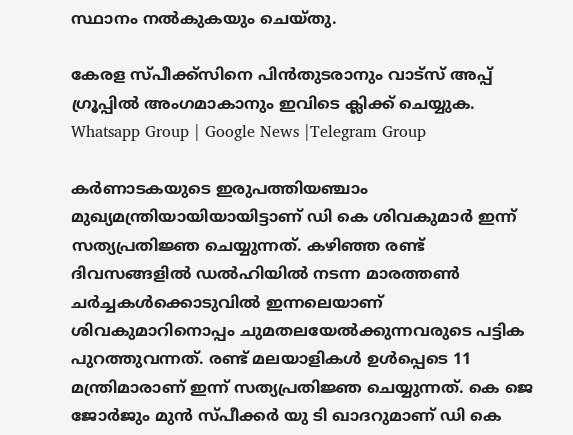സ്ഥാനം നല്‍കുകയും ചെയ്തു.

കേരള സ്പീക്ക്സിനെ പിൻതുടരാനും വാട്സ് അപ്പ് ഗ്രൂപ്പിൽ അംഗമാകാനും ഇവിടെ ക്ലിക്ക് ചെയ്യുക. Whatsapp Group | Google News |Telegram Group

കർണാടകയുടെ ഇരുപത്തിയഞ്ചാം മുഖ്യമന്ത്രിയായിയായിട്ടാണ് ഡി കെ ശിവകുമാർ ഇന്ന് സത്യപ്രതിജ്ഞ ചെയ്യുന്നത്. കഴിഞ്ഞ രണ്ട് ദിവസങ്ങളില്‍ ഡല്‍ഹിയില്‍ നടന്ന മാരത്തണ്‍ ചർച്ചകള്‍ക്കൊടുവില്‍ ഇന്നലെയാണ് ശിവകുമാറിനൊപ്പം ചുമതലയേല്‍ക്കുന്നവരുടെ പട്ടിക പുറത്തുവന്നത്. രണ്ട് മലയാളികള്‍ ഉള്‍പ്പെടെ 11 മന്ത്രിമാരാണ് ഇന്ന് സത്യപ്രതിജ്ഞ ചെയ്യുന്നത്. കെ ജെ ജോർജും മുൻ സ്പീക്കർ യു ടി ഖാദറുമാണ് ഡി കെ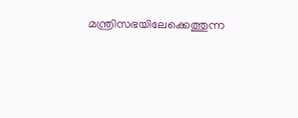മന്ത്രിസഭയിലേക്കെത്തുന്ന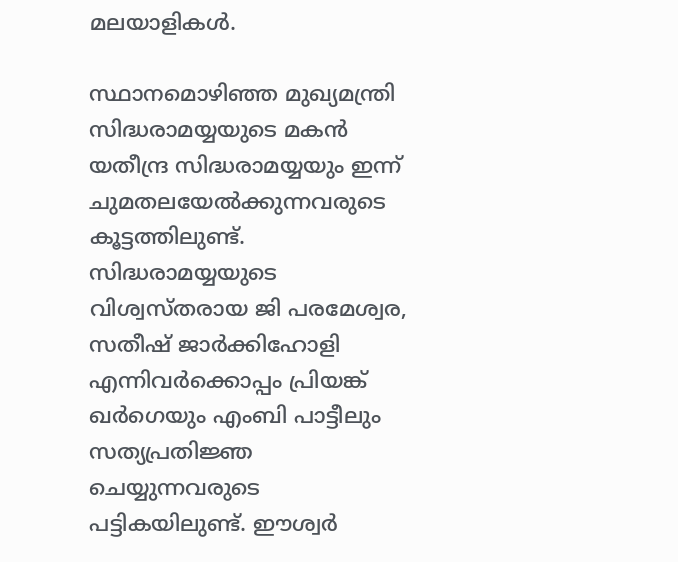മലയാളികള്‍.

സ്ഥാനമൊഴിഞ്ഞ മുഖ്യമന്ത്രി സിദ്ധരാമയ്യയുടെ മകൻ യതീന്ദ്ര സിദ്ധരാമയ്യയും ഇന്ന് ചുമതലയേല്‍ക്കുന്നവരുടെ കൂട്ടത്തിലുണ്ട്. സിദ്ധരാമയ്യയുടെ വിശ്വസ്തരായ ജി പരമേശ്വര, സതീഷ് ജാർക്കിഹോളി എന്നിവർക്കൊപ്പം പ്രിയങ്ക് ഖർഗെയും എംബി പാട്ടീലും സത്യപ്രതിജ്ഞ ചെയ്യുന്നവരുടെ പട്ടികയിലുണ്ട്. ഈശ്വ‍‍‍ർ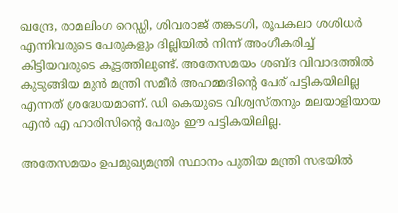ഖന്ദ്രേ, രാമലിംഗ റെഡ്ഡി, ശിവരാജ് തങ്കടഗി, രൂപകലാ ശശിധ‌ർ എന്നിവരുടെ പേരുകളും ദില്ലിയില്‍ നിന്ന് അംഗീകരിച്ച്‌ കിട്ടിയവരുടെ കൂട്ടത്തിലുണ്ട്. അതേസമയം ശബ്ദ വിവാദത്തില്‍ കുടുങ്ങിയ മുൻ മന്ത്രി സമീർ അഹമ്മദിന്റെ പേര് പട്ടികയിലില്ല എന്നത് ശ്രദ്ധേയമാണ്. ഡി കെയുടെ വിശ്വസ്തനും മലയാളിയായ എൻ എ ഹാരിസിന്റെ പേരും ഈ പട്ടികയിലില്ല.

അതേസമയം ഉപമുഖ്യമന്ത്രി സ്ഥാനം പുതിയ മന്ത്രി സഭയില്‍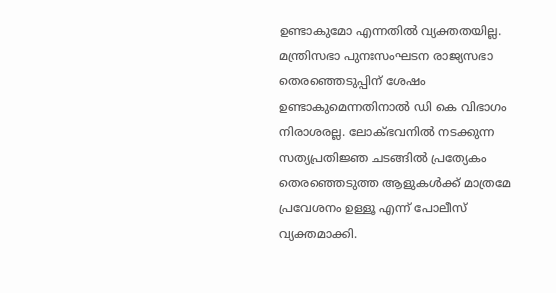ഉണ്ടാകുമോ എന്നതില്‍ വ്യക്തതയില്ല. മന്ത്രിസഭാ പുനഃസംഘടന രാജ്യസഭാ തെരഞ്ഞെടുപ്പിന് ശേഷം ഉണ്ടാകുമെന്നതിനാല്‍ ഡി കെ വിഭാഗം നിരാശരല്ല. ലോക്ഭവനില്‍ നടക്കുന്ന സത്യപ്രതിജ്ഞ ചടങ്ങില്‍ പ്രത്യേകം തെരഞ്ഞെടുത്ത ആളുകള്‍ക്ക് മാത്രമേ പ്രവേശനം ഉള്ളൂ എന്ന് പോലീസ് വ്യക്തമാക്കി.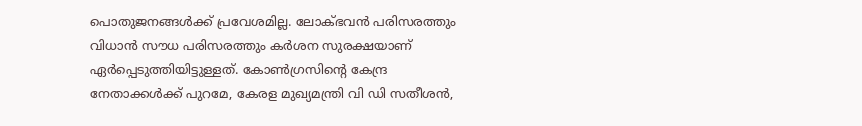പൊതുജനങ്ങള്‍ക്ക് പ്രവേശമില്ല. ലോക്ഭവൻ പരിസരത്തും വിധാൻ സൗധ പരിസരത്തും കർശന സുരക്ഷയാണ് ഏർപ്പെടുത്തിയിട്ടുള്ളത്. കോണ്‍ഗ്രസിന്റെ കേന്ദ്ര നേതാക്കള്‍ക്ക് പുറമേ, കേരള മുഖ്യമന്ത്രി വി ഡി സതീശൻ,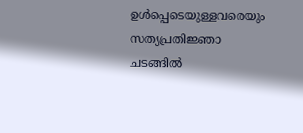ഉള്‍പ്പെടെയുള്ളവരെയും സത്യപ്രതിജ്ഞാ ചടങ്ങില്‍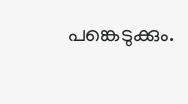പങ്കെടുക്കും.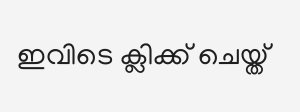ഇവിടെ ക്ലിക്ക് ചെയ്ത്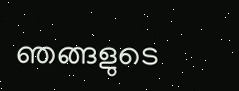ഞങ്ങളുടെ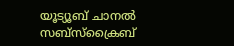യൂട്യൂബ് ചാനൽ സബ്സ്ക്രൈബ്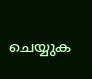ചെയ്യുക